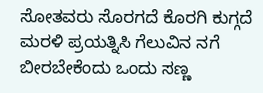ಸೋತವರು ಸೊರಗದೆ ಕೊರಗಿ ಕುಗ್ಗದೆ ಮರಳಿ ಪ್ರಯತ್ನಿಸಿ ಗೆಲುವಿನ ನಗೆ ಬೀರಬೇಕೆಂದು ಒಂದು ಸಣ್ಣ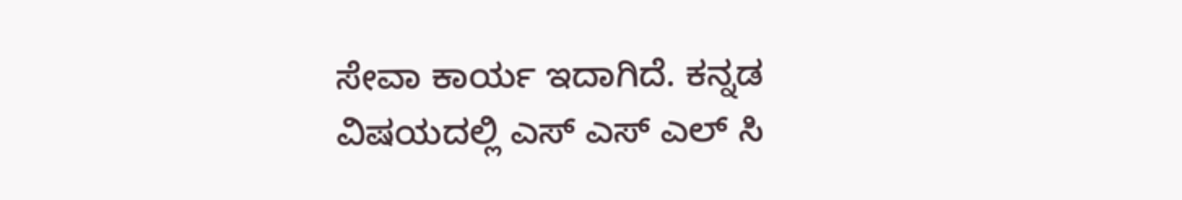ಸೇವಾ ಕಾರ್ಯ ಇದಾಗಿದೆ. ಕನ್ನಡ ವಿಷಯದಲ್ಲಿ ಎಸ್ ಎಸ್ ಎಲ್ ಸಿ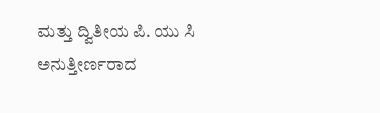ಮತ್ತು ದ್ವಿತೀಯ ಪಿ. ಯು ಸಿ ಅನುತ್ತೀರ್ಣರಾದ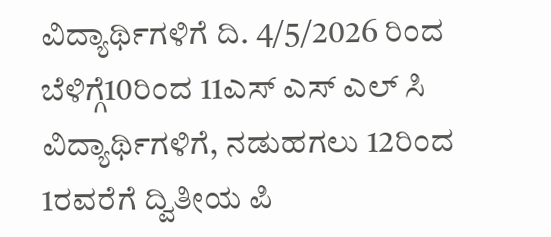ವಿದ್ಯಾರ್ಥಿಗಳಿಗೆ ದಿ. 4/5/2026 ರಿಂದ ಬೆಳಿಗ್ಗೆ10ರಿಂದ 11ಎಸ್ ಎಸ್ ಎಲ್ ಸಿ ವಿದ್ಯಾರ್ಥಿಗಳಿಗೆ, ನಡುಹಗಲು 12ರಿಂದ 1ರವರೆಗೆ ದ್ವಿತೀಯ ಪಿ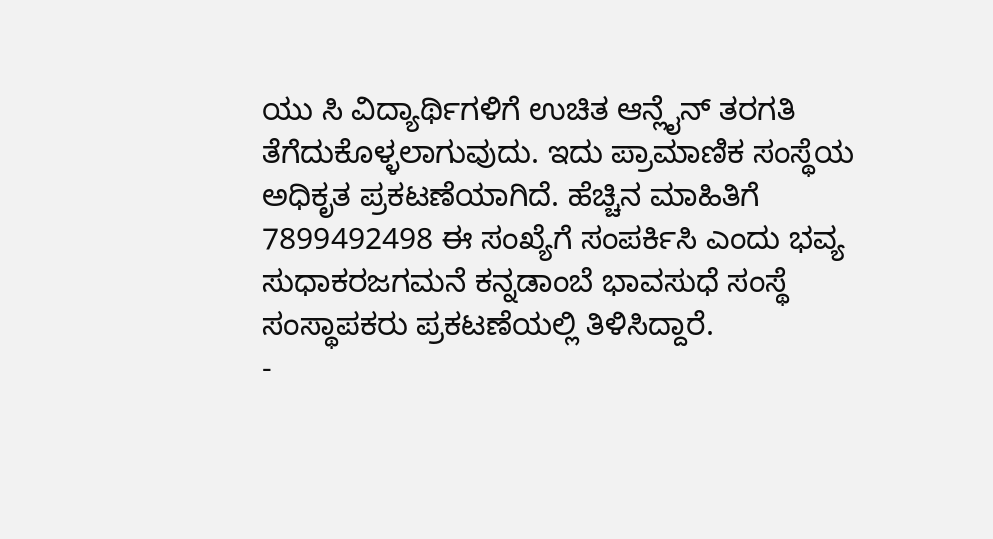ಯು ಸಿ ವಿದ್ಯಾರ್ಥಿಗಳಿಗೆ ಉಚಿತ ಆನ್ಲೈನ್ ತರಗತಿ ತೆಗೆದುಕೊಳ್ಳಲಾಗುವುದು. ಇದು ಪ್ರಾಮಾಣಿಕ ಸಂಸ್ಥೆಯ ಅಧಿಕೃತ ಪ್ರಕಟಣೆಯಾಗಿದೆ. ಹೆಚ್ಚಿನ ಮಾಹಿತಿಗೆ 7899492498 ಈ ಸಂಖ್ಯೆಗೆ ಸಂಪರ್ಕಿಸಿ ಎಂದು ಭವ್ಯ ಸುಧಾಕರಜಗಮನೆ ಕನ್ನಡಾಂಬೆ ಭಾವಸುಧೆ ಸಂಸ್ಥೆ ಸಂಸ್ಥಾಪಕರು ಪ್ರಕಟಣೆಯಲ್ಲಿ ತಿಳಿಸಿದ್ದಾರೆ.
-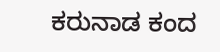ಕರುನಾಡ ಕಂದ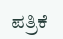ಪತ್ರಿಕೆ